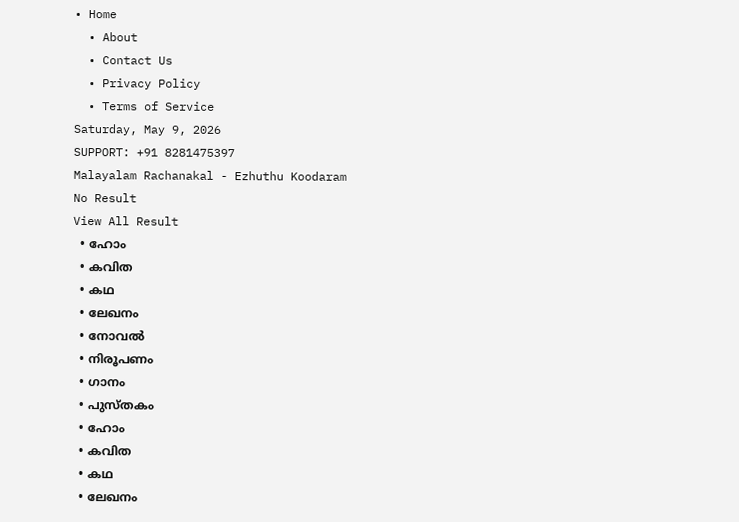• Home
  • About
  • Contact Us
  • Privacy Policy
  • Terms of Service
Saturday, May 9, 2026
SUPPORT: +91 8281475397
Malayalam Rachanakal - Ezhuthu Koodaram
No Result
View All Result
  • ഹോം
  • കവിത
  • കഥ
  • ലേഖനം
  • നോവൽ
  • നിരൂപണം
  • ഗാനം
  • പുസ്തകം
  • ഹോം
  • കവിത
  • കഥ
  • ലേഖനം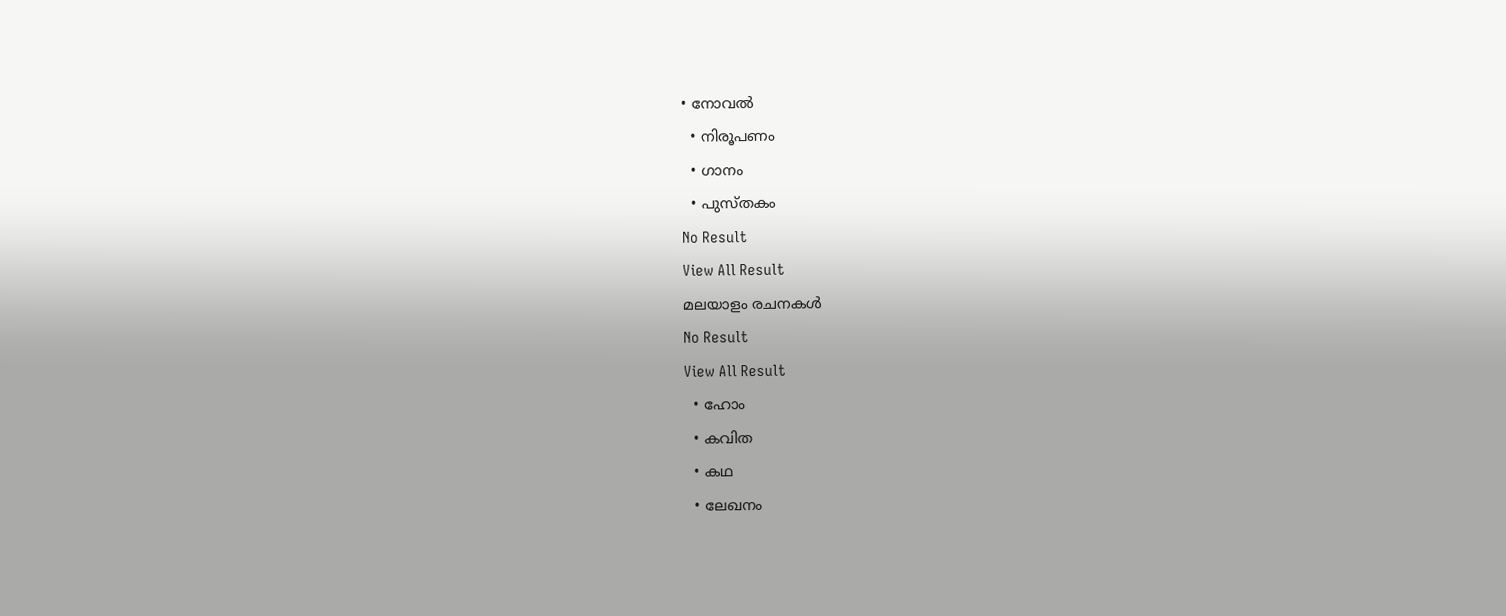• നോവൽ
  • നിരൂപണം
  • ഗാനം
  • പുസ്തകം
No Result
View All Result
മലയാളം രചനകൾ
No Result
View All Result
  • ഹോം
  • കവിത
  • കഥ
  • ലേഖനം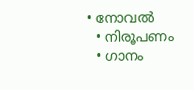• നോവൽ
  • നിരൂപണം
  • ഗാനം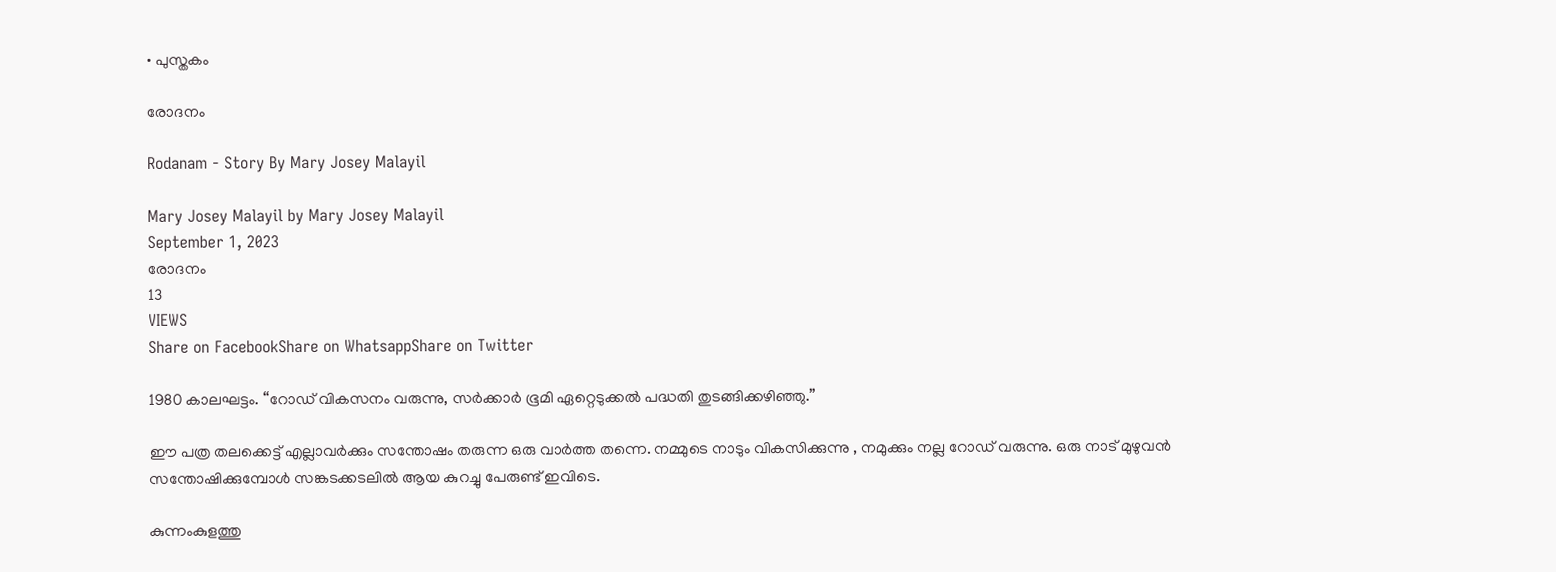• പുസ്തകം

രോദനം

Rodanam - Story By Mary Josey Malayil

Mary Josey Malayil by Mary Josey Malayil
September 1, 2023
രോദനം
13
VIEWS
Share on FacebookShare on WhatsappShare on Twitter

1980 കാലഘട്ടം. “റോഡ് വികസനം വരുന്നു, സർക്കാർ ഭൂമി ഏറ്റെടുക്കൽ പദ്ധതി തുടങ്ങിക്കഴിഞ്ഞു.”

ഈ പത്ര തലക്കെട്ട് എല്ലാവർക്കും സന്തോഷം തരുന്ന ഒരു വാർത്ത തന്നെ. നമ്മുടെ നാടും വികസിക്കുന്നു , നമുക്കും നല്ല റോഡ് വരുന്നു. ഒരു നാട് മുഴുവൻ സന്തോഷിക്കുമ്പോൾ സങ്കടക്കടലിൽ ആയ കുറച്ചു പേരുണ്ട് ഇവിടെ.

കുന്നംകുളത്തു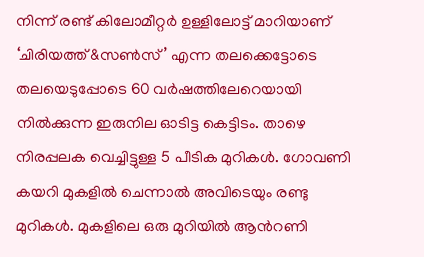നിന്ന് രണ്ട് കിലോമീറ്റർ ഉള്ളിലോട്ട് മാറിയാണ് ‘ചിരിയത്ത് &സൺസ്’ എന്ന തലക്കെട്ടോടെ തലയെടുപ്പോടെ 60 വർഷത്തിലേറെയായി നിൽക്കുന്ന ഇരുനില ഓടിട്ട കെട്ടിടം. താഴെ നിരപ്പലക വെച്ചിട്ടുള്ള 5 പീടിക മുറികൾ. ഗോവണി കയറി മുകളിൽ ചെന്നാൽ അവിടെയും രണ്ടു മുറികൾ. മുകളിലെ ഒരു മുറിയിൽ ആൻറണി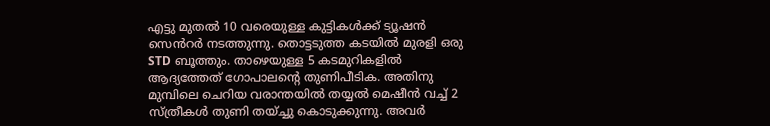എട്ടു മുതൽ 10 വരെയുള്ള കുട്ടികൾക്ക് ട്യൂഷൻ സെൻറർ നടത്തുന്നു. തൊട്ടടുത്ത കടയിൽ മുരളി ഒരു STD ബൂത്തും. താഴെയുള്ള 5 കടമുറികളിൽ ആദ്യത്തേത് ഗോപാലൻ്റെ തുണിപീടിക. അതിനു മുമ്പിലെ ചെറിയ വരാന്തയിൽ തയ്യൽ മെഷീൻ വച്ച് 2 സ്ത്രീകൾ തുണി തയ്ച്ചു കൊടുക്കുന്നു. അവർ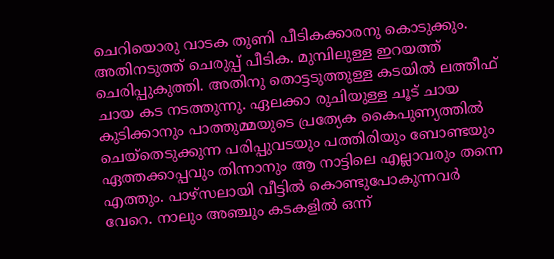ചെറിയൊരു വാടക തുണി പീടികക്കാരനു കൊടുക്കും. അതിനടുത്ത് ചെരുപ്പ് പീടിക. മുമ്പിലുള്ള ഇറയത്ത് ചെരിപ്പുകുത്തി. അതിനു തൊട്ടടുത്തുള്ള കടയിൽ ലത്തീഫ് ചായ കട നടത്തുന്നു. ഏലക്കാ രുചിയുള്ള ചൂട് ചായ കുടിക്കാനും പാത്തുമ്മയുടെ പ്രത്യേക കൈപുണ്യത്തിൽ ചെയ്തെടുക്കുന്ന പരിപ്പുവടയും പത്തിരിയും ബോണ്ടയും ഏത്തക്കാപ്പവും തിന്നാനും ആ നാട്ടിലെ എല്ലാവരും തന്നെ എത്തും. പാഴ്സലായി വീട്ടിൽ കൊണ്ടുപോകുന്നവർ വേറെ. നാലും അഞ്ചും കടകളിൽ ഒന്ന്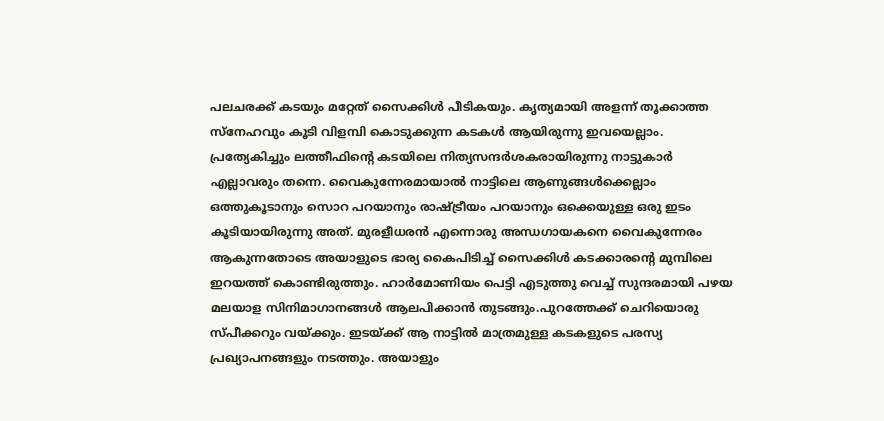പലചരക്ക് കടയും മറ്റേത് സൈക്കിൾ പീടികയും. കൃത്യമായി അളന്ന് തൂക്കാത്ത സ്നേഹവും കൂടി വിളമ്പി കൊടുക്കുന്ന കടകൾ ആയിരുന്നു ഇവയെല്ലാം. പ്രത്യേകിച്ചും ലത്തീഫിൻ്റെ കടയിലെ നിത്യസന്ദർശകരായിരുന്നു നാട്ടുകാർ എല്ലാവരും തന്നെ. വൈകുന്നേരമായാൽ നാട്ടിലെ ആണുങ്ങൾക്കെല്ലാം ഒത്തുകൂടാനും സൊറ പറയാനും രാഷ്ട്രീയം പറയാനും ഒക്കെയുള്ള ഒരു ഇടം കൂടിയായിരുന്നു അത്. മുരളീധരൻ എന്നൊരു അന്ധഗായകനെ വൈകുന്നേരം ആകുന്നതോടെ അയാളുടെ ഭാര്യ കൈപിടിച്ച് സൈക്കിൾ കടക്കാരൻ്റെ മുമ്പിലെ ഇറയത്ത് കൊണ്ടിരുത്തും. ഹാർമോണിയം പെട്ടി എടുത്തു വെച്ച് സുന്ദരമായി പഴയ മലയാള സിനിമാഗാനങ്ങൾ ആലപിക്കാൻ തുടങ്ങും.പുറത്തേക്ക് ചെറിയൊരു സ്‌പീക്കറും വയ്ക്കും. ഇടയ്ക്ക് ആ നാട്ടിൽ മാത്രമുള്ള കടകളുടെ പരസ്യ പ്രഖ്യാപനങ്ങളും നടത്തും. അയാളും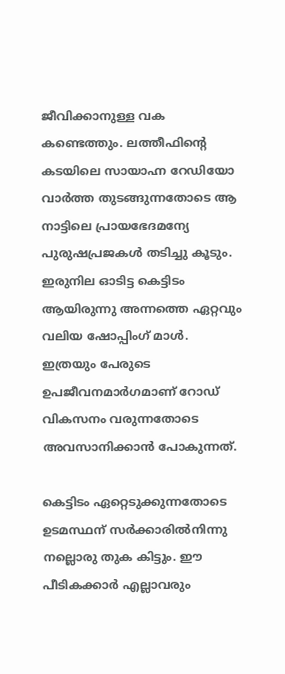ജീവിക്കാനുള്ള വക കണ്ടെത്തും. ലത്തീഫിൻ്റെ കടയിലെ സായാഹ്ന റേഡിയോ വാർത്ത തുടങ്ങുന്നതോടെ ആ നാട്ടിലെ പ്രായഭേദമന്യേ പുരുഷപ്രജകൾ തടിച്ചു കൂടും. ഇരുനില ഓടിട്ട കെട്ടിടം ആയിരുന്നു അന്നത്തെ ഏറ്റവും വലിയ ഷോപ്പിംഗ് മാൾ. ഇത്രയും പേരുടെ ഉപജീവനമാർഗമാണ് റോഡ് വികസനം വരുന്നതോടെ അവസാനിക്കാൻ പോകുന്നത്.

കെട്ടിടം ഏറ്റെടുക്കുന്നതോടെ ഉടമസ്ഥന് സർക്കാരിൽനിന്നു നല്ലൊരു തുക കിട്ടും. ഈ പീടികക്കാർ എല്ലാവരും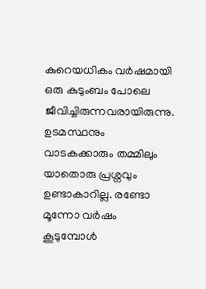കുറെയധികം വർഷമായി ഒരു കുടുംബം പോലെ ജീവിച്ചിരുന്നവരായിരുന്നു. ഉടമസ്ഥനും വാടകക്കാരും തമ്മിലും യാതൊരു പ്രശ്നവും ഉണ്ടാകാറില്ല. രണ്ടോ മൂന്നോ വർഷം കൂടുമ്പോൾ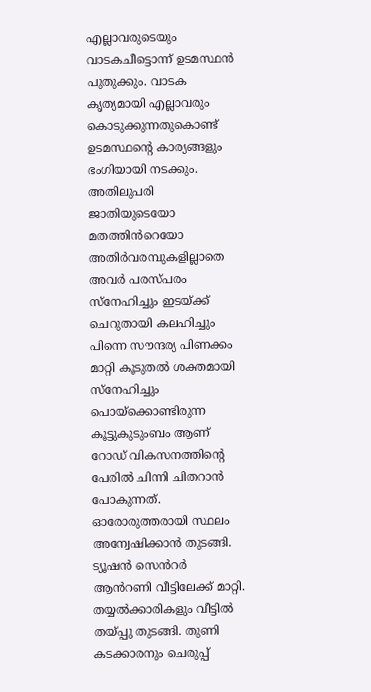എല്ലാവരുടെയും വാടകചീട്ടൊന്ന് ഉടമസ്ഥൻ പുതുക്കും. വാടക കൃത്യമായി എല്ലാവരും കൊടുക്കുന്നതുകൊണ്ട് ഉടമസ്ഥൻ്റെ കാര്യങ്ങളും ഭംഗിയായി നടക്കും. അതിലുപരി ജാതിയുടെയോ മതത്തിൻറെയോ അതിർവരമ്പുകളില്ലാതെ അവർ പരസ്പരം സ്നേഹിച്ചും ഇടയ്ക്ക് ചെറുതായി കലഹിച്ചും പിന്നെ സൗന്ദര്യ പിണക്കം മാറ്റി കൂടുതൽ ശക്തമായി സ്നേഹിച്ചും പൊയ്ക്കൊണ്ടിരുന്ന കൂട്ടുകുടുംബം ആണ് റോഡ് വികസനത്തിൻ്റെ പേരിൽ ചിന്നി ചിതറാൻ പോകുന്നത്. ഓരോരുത്തരായി സ്ഥലം അന്വേഷിക്കാൻ തുടങ്ങി. ട്യൂഷൻ സെൻറർ ആൻറണി വീട്ടിലേക്ക് മാറ്റി. തയ്യൽക്കാരികളും വീട്ടിൽ തയ്പ്പു തുടങ്ങി. തുണി കടക്കാരനും ചെരുപ്പ്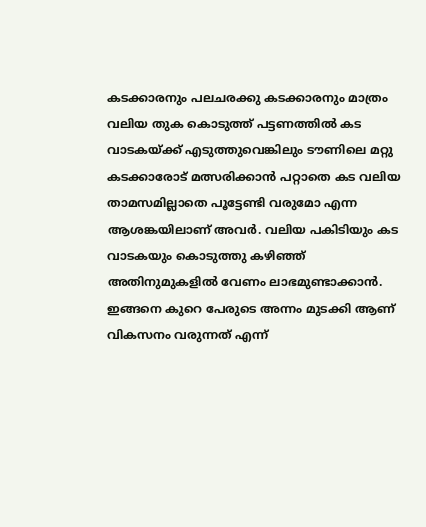കടക്കാരനും പലചരക്കു കടക്കാരനും മാത്രം വലിയ തുക കൊടുത്ത് പട്ടണത്തിൽ കട വാടകയ്ക്ക് എടുത്തുവെങ്കിലും ടൗണിലെ മറ്റു കടക്കാരോട് മത്സരിക്കാൻ പറ്റാതെ കട വലിയ താമസമില്ലാതെ പൂട്ടേണ്ടി വരുമോ എന്ന ആശങ്കയിലാണ് അവർ. വലിയ പകിടിയും കട വാടകയും കൊടുത്തു കഴിഞ്ഞ് അതിനുമുകളിൽ വേണം ലാഭമുണ്ടാക്കാൻ. ഇങ്ങനെ കുറെ പേരുടെ അന്നം മുടക്കി ആണ് വികസനം വരുന്നത് എന്ന്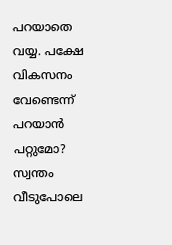പറയാതെ വയ്യ. പക്ഷേ വികസനം വേണ്ടെന്ന് പറയാൻ പറ്റുമോ? സ്വന്തം വീടുപോലെ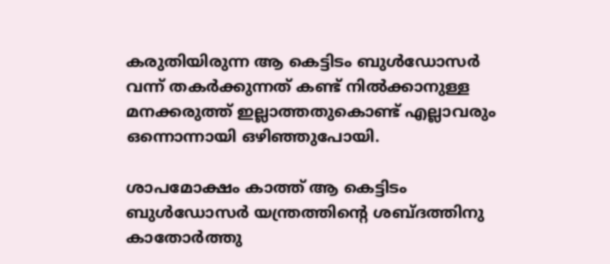കരുതിയിരുന്ന ആ കെട്ടിടം ബുൾഡോസർ വന്ന് തകർക്കുന്നത് കണ്ട് നിൽക്കാനുള്ള മനക്കരുത്ത് ഇല്ലാത്തതുകൊണ്ട് എല്ലാവരും ഒന്നൊന്നായി ഒഴിഞ്ഞുപോയി.

ശാപമോക്ഷം കാത്ത് ആ കെട്ടിടം ബുൾഡോസർ യന്ത്രത്തിൻ്റെ ശബ്ദത്തിനു കാതോർത്തു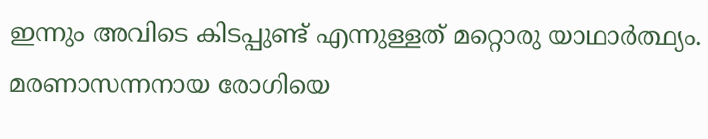ഇന്നും അവിടെ കിടപ്പുണ്ട് എന്നുള്ളത് മറ്റൊരു യാഥാർത്ഥ്യം. മരണാസന്നനായ രോഗിയെ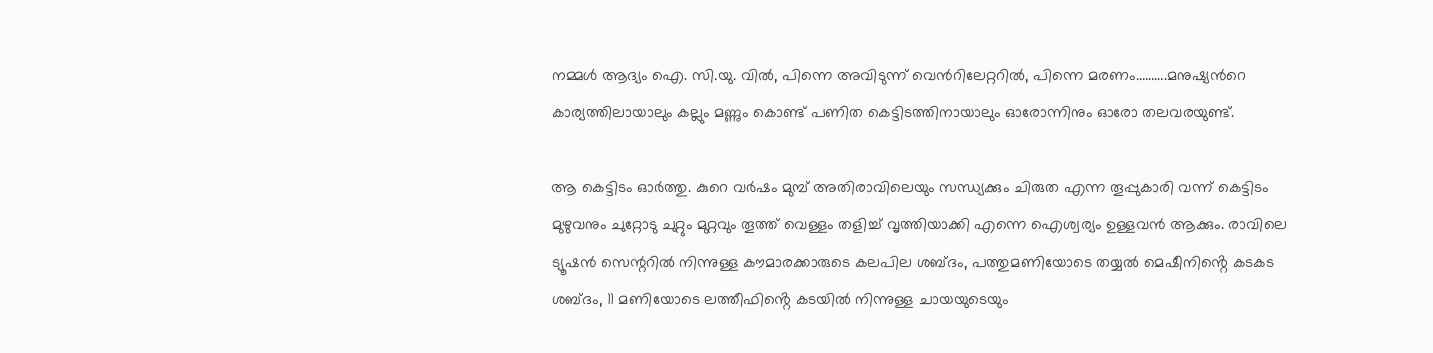നമ്മൾ ആദ്യം ഐ. സി.യു. വിൽ, പിന്നെ അവിടുന്ന് വെൻറിലേറ്ററിൽ, പിന്നെ മരണം……….മനുഷ്യൻറെ കാര്യത്തിലായാലും കല്ലും മണ്ണും കൊണ്ട് പണിത കെട്ടിടത്തിനായാലും ഓരോന്നിനും ഓരോ തലവരയുണ്ട്.

ആ കെട്ടിടം ഓർത്തു. കുറെ വർഷം മുമ്പ് അതിരാവിലെയും സന്ധ്യക്കും ചിരുത എന്ന തൂപ്പുകാരി വന്ന് കെട്ടിടം മുഴുവനും ചുറ്റോടു ചുറ്റും മുറ്റവും തൂത്ത് വെള്ളം തളിച്ച് വൃത്തിയാക്കി എന്നെ ഐശ്വര്യം ഉള്ളവൻ ആക്കും. രാവിലെ ട്യൂഷൻ സെന്ററിൽ നിന്നുള്ള കൗമാരക്കാരുടെ കലപില ശബ്ദം, പത്തുമണിയോടെ തയ്യൽ മെഷീനിൻ്റെ കടകട ശബ്ദം, 11 മണിയോടെ ലത്തീഫിൻ്റെ കടയിൽ നിന്നുള്ള ചായയുടെയും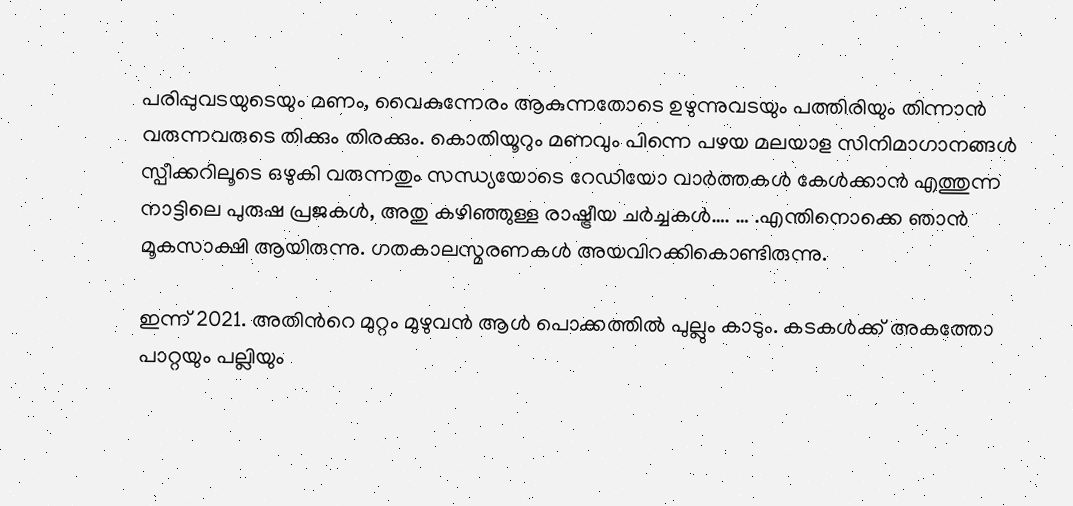പരിപ്പുവടയുടെയും മണം, വൈകുന്നേരം ആകുന്നതോടെ ഉഴുന്നുവടയും പത്തിരിയും തിന്നാൻ വരുന്നവരുടെ തിക്കും തിരക്കും. കൊതിയൂറും മണവും പിന്നെ പഴയ മലയാള സിനിമാഗാനങ്ങൾ സ്പീക്കറിലൂടെ ഒഴുകി വരുന്നതും സന്ധ്യയോടെ റേഡിയോ വാർത്തകൾ കേൾക്കാൻ എത്തുന്ന നാട്ടിലെ പുരുഷ പ്രജകൾ, അതു കഴിഞ്ഞുള്ള രാഷ്ട്രീയ ചർച്ചകൾ…. … .എന്തിനൊക്കെ ഞാൻ മൂകസാക്ഷി ആയിരുന്നു. ഗതകാലസ്മരണകൾ അയവിറക്കികൊണ്ടിരുന്നു.

ഇന്ന് 2021. അതിൻറെ മുറ്റം മുഴുവൻ ആൾ പൊക്കത്തിൽ പുല്ലും കാടും. കടകൾക്ക് അകത്തോ പാറ്റയും പല്ലിയും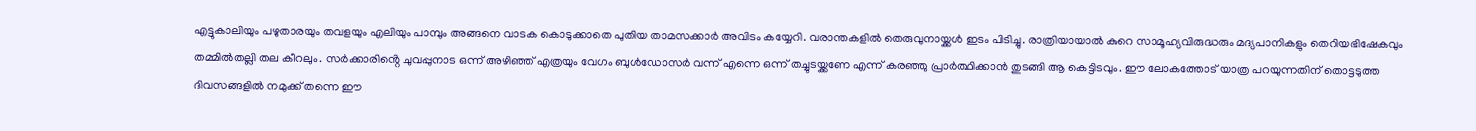എട്ടുകാലിയും പഴുതാരയും തവളയും എലിയും പാമ്പും അങ്ങനെ വാടക കൊടുക്കാതെ പുതിയ താമസക്കാർ അവിടം കയ്യേറി. വരാന്തകളിൽ തെരുവുനായ്ക്കൾ ഇടം പിടിച്ചു. രാത്രിയായാൽ കുറെ സാമൂഹ്യവിരുദ്ധരും മദ്യപാനികളും തെറിയഭിഷേകവും തമ്മിൽതല്ലി തല കീറലും. സർക്കാരിൻ്റെ ചുവപ്പുനാട ഒന്ന് അഴിഞ്ഞ് എത്രയും വേഗം ബുൾഡോസർ വന്ന് എന്നെ ഒന്ന് തച്ചുടയ്ക്കണേ എന്ന് കരഞ്ഞു പ്രാർത്ഥിക്കാൻ തുടങ്ങി ആ കെട്ടിടവും. ഈ ലോകത്തോട് യാത്ര പറയുന്നതിന് തൊട്ടടുത്ത ദിവസങ്ങളിൽ നമുക്ക് തന്നെ ഈ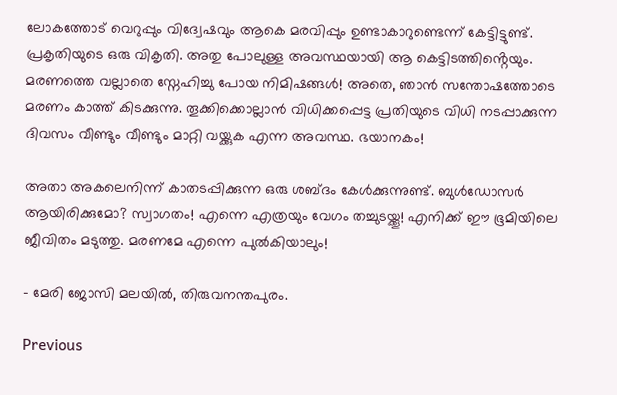ലോകത്തോട് വെറുപ്പും വിദ്വേഷവും ആകെ മരവിപ്പും ഉണ്ടാകാറുണ്ടെന്ന് കേട്ടിട്ടുണ്ട്. പ്രകൃതിയുടെ ഒരു വികൃതി. അതു പോലുള്ള അവസ്ഥയായി ആ കെട്ടിടത്തിൻ്റെയും. മരണത്തെ വല്ലാതെ സ്നേഹിച്ചു പോയ നിമിഷങ്ങൾ! അതെ, ഞാൻ സന്തോഷത്തോടെ മരണം കാത്ത് കിടക്കുന്നു. തൂക്കിക്കൊല്ലാൻ വിധിക്കപ്പെട്ട പ്രതിയുടെ വിധി നടപ്പാക്കുന്ന ദിവസം വീണ്ടും വീണ്ടും മാറ്റി വയ്ക്കുക എന്ന അവസ്ഥ. ഭയാനകം!

അതാ അകലെനിന്ന് കാതടപ്പിക്കുന്ന ഒരു ശബ്ദം കേൾക്കുന്നുണ്ട്. ബുൾഡോസർ ആയിരിക്കുമോ? സ്വാഗതം! എന്നെ എത്രയും വേഗം തച്ചുടയ്ക്കൂ! എനിക്ക് ഈ ഭൂമിയിലെ ജീവിതം മടുത്തു. മരണമേ എന്നെ പുൽകിയാലും!

– മേരി ജോസി മലയിൽ, തിരുവനന്തപുരം.

Previous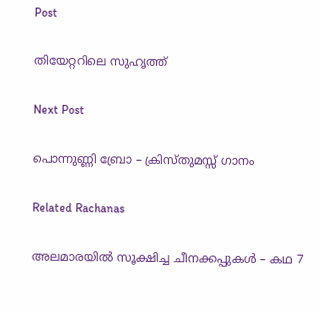Post

തിയേറ്ററിലെ സുഹൃത്ത്

Next Post

പൊന്നുണ്ണി ബ്രോ – ക്രിസ്തുമസ്സ് ഗാനം

Related Rachanas

അലമാരയിൽ സൂക്ഷിച്ച ചീനക്കപ്പുകൾ – കഥ 7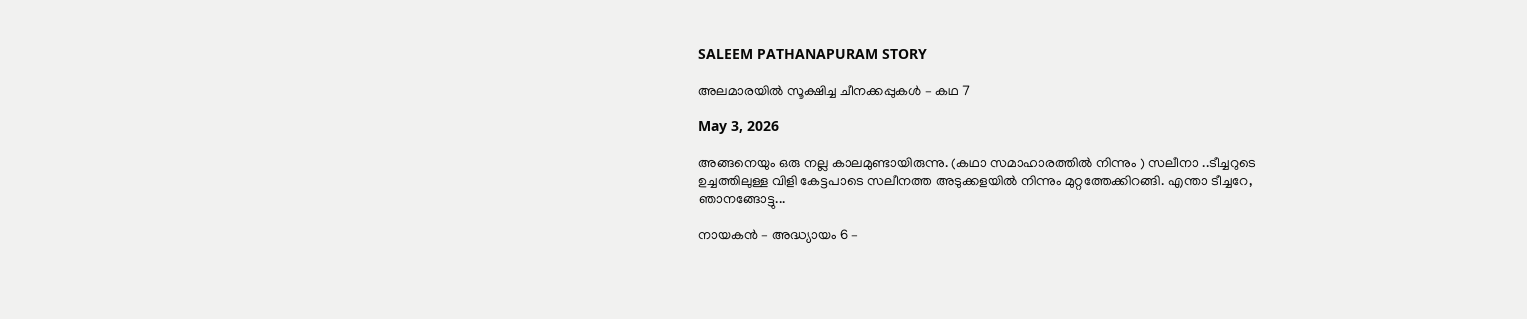SALEEM PATHANAPURAM STORY

അലമാരയിൽ സൂക്ഷിച്ച ചീനക്കപ്പുകൾ – കഥ 7

May 3, 2026

അങ്ങനെയും ഒരു നല്ല കാലമുണ്ടായിരുന്നു. (കഥാ സമാഹാരത്തിൽ നിന്നും ) സലീനാ ..ടീച്ചറുടെ ഉച്ചത്തിലുള്ള വിളി കേട്ടപാടെ സലീനത്ത അടുക്കളയിൽ നിന്നും മുറ്റത്തേക്കിറങ്ങി. എന്താ ടീച്ചറേ, ഞാനങ്ങോട്ടു...

നായകൻ – അദ്ധ്യായം 6 –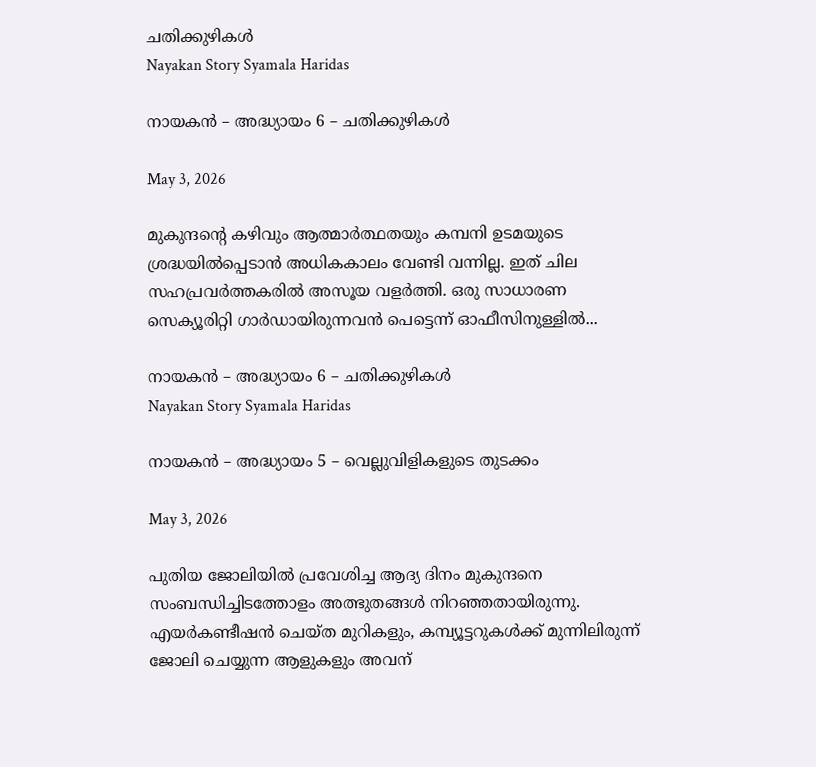ചതിക്കുഴികൾ
Nayakan Story Syamala Haridas

നായകൻ – അദ്ധ്യായം 6 – ചതിക്കുഴികൾ

May 3, 2026

മുകുന്ദൻ്റെ കഴിവും ആത്മാർത്ഥതയും കമ്പനി ഉടമയുടെ ശ്രദ്ധയിൽപ്പെടാൻ അധികകാലം വേണ്ടി വന്നില്ല. ഇത് ചില സഹപ്രവർത്തകരിൽ അസൂയ വളർത്തി. ഒരു സാധാരണ സെക്യൂരിറ്റി ഗാർഡായിരുന്നവൻ പെട്ടെന്ന് ഓഫീസിനുള്ളിൽ...

നായകൻ – അദ്ധ്യായം 6 – ചതിക്കുഴികൾ
Nayakan Story Syamala Haridas

നായകൻ – അദ്ധ്യായം 5 – വെല്ലുവിളികളുടെ തുടക്കം

May 3, 2026

പുതിയ ജോലിയിൽ പ്രവേശിച്ച ആദ്യ ദിനം മുകുന്ദനെ സംബന്ധിച്ചിടത്തോളം അത്ഭുതങ്ങൾ നിറഞ്ഞതായിരുന്നു. എയർകണ്ടീഷൻ ചെയ്ത മുറികളും, കമ്പ്യൂട്ടറുകൾക്ക് മുന്നിലിരുന്ന് ജോലി ചെയ്യുന്ന ആളുകളും അവന്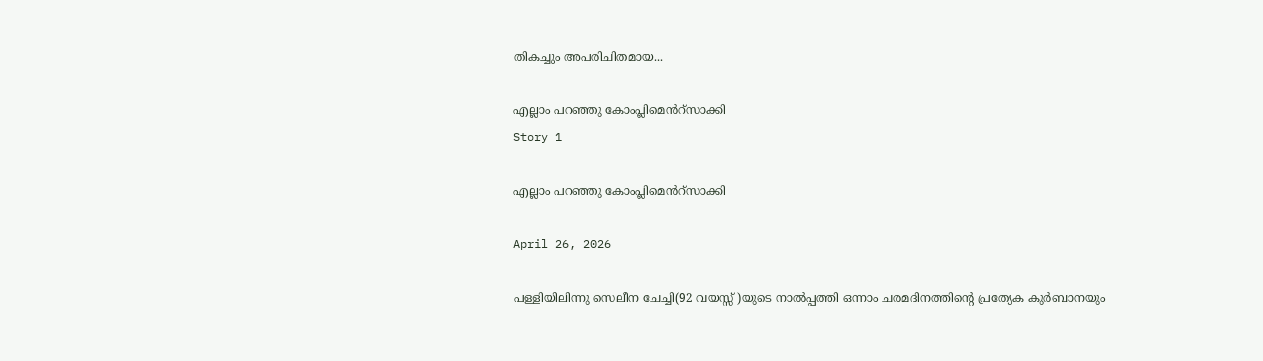തികച്ചും അപരിചിതമായ...

എല്ലാം പറഞ്ഞു കോംപ്ലിമെൻറ്സാക്കി
Story 1

എല്ലാം പറഞ്ഞു കോംപ്ലിമെൻറ്സാക്കി

April 26, 2026

പള്ളിയിലിന്നു സെലീന ചേച്ചി(92 വയസ്സ് )യുടെ നാൽപ്പത്തി ഒന്നാം ചരമദിനത്തിൻ്റെ പ്രത്യേക കുർബാനയും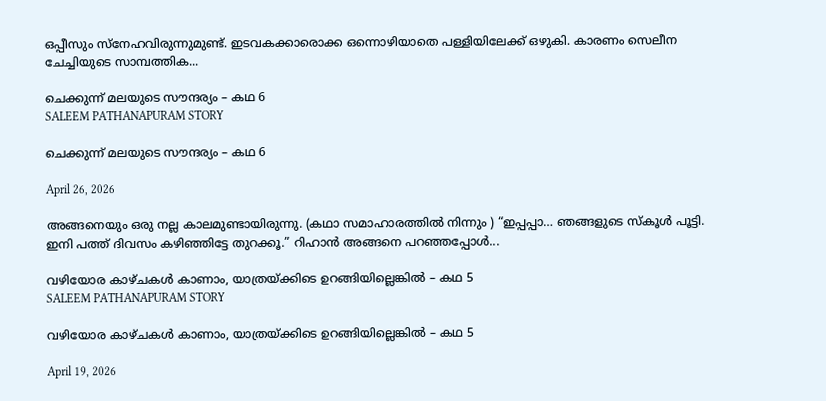ഒപ്പീസും സ്നേഹവിരുന്നുമുണ്ട്. ഇടവകക്കാരൊക്ക ഒന്നൊഴിയാതെ പള്ളിയിലേക്ക് ഒഴുകി. കാരണം സെലീന ചേച്ചിയുടെ സാമ്പത്തിക...

ചെക്കുന്ന് മലയുടെ സൗന്ദര്യം – കഥ 6
SALEEM PATHANAPURAM STORY

ചെക്കുന്ന് മലയുടെ സൗന്ദര്യം – കഥ 6

April 26, 2026

അങ്ങനെയും ഒരു നല്ല കാലമുണ്ടായിരുന്നു. (കഥാ സമാഹാരത്തിൽ നിന്നും ) “ഇപ്പപ്പാ… ഞങ്ങളുടെ സ്കൂൾ പൂട്ടി. ഇനി പത്ത് ദിവസം കഴിഞ്ഞിട്ടേ തുറക്കൂ.” റിഹാൻ അങ്ങനെ പറഞ്ഞപ്പോൾ...

വഴിയോര കാഴ്ചകൾ കാണാം, യാത്രയ്ക്കിടെ ഉറങ്ങിയില്ലെങ്കിൽ – കഥ 5
SALEEM PATHANAPURAM STORY

വഴിയോര കാഴ്ചകൾ കാണാം, യാത്രയ്ക്കിടെ ഉറങ്ങിയില്ലെങ്കിൽ – കഥ 5

April 19, 2026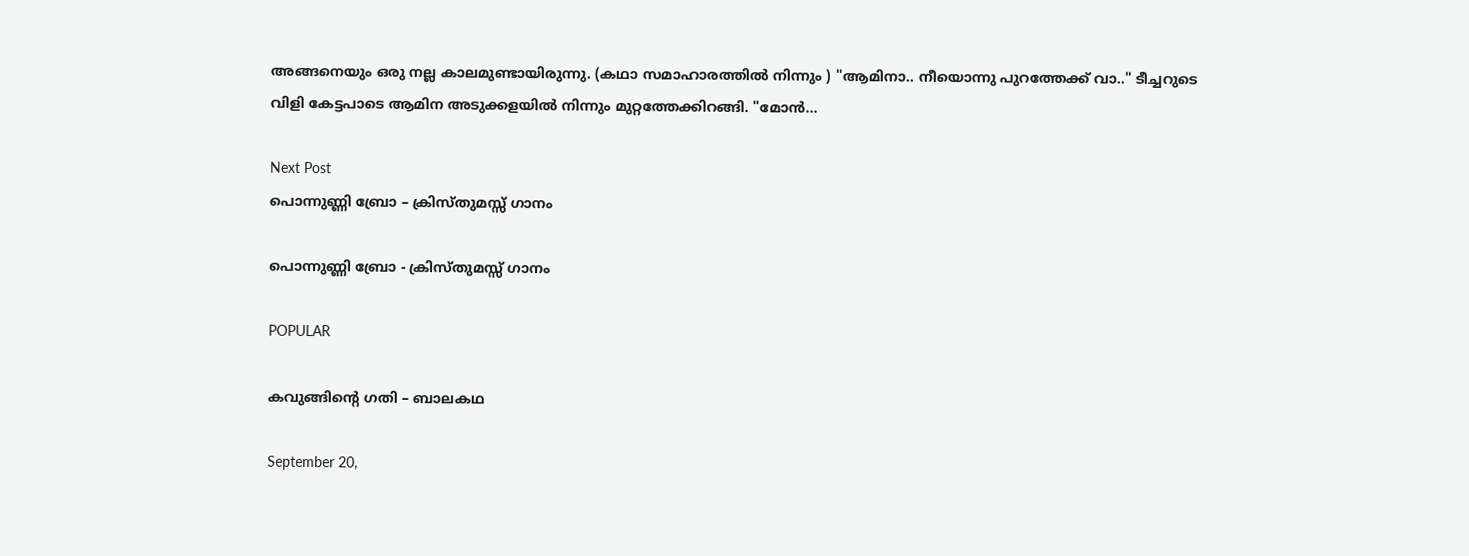അങ്ങനെയും ഒരു നല്ല കാലമുണ്ടായിരുന്നു. (കഥാ സമാഹാരത്തിൽ നിന്നും ) "ആമിനാ.. നീയൊന്നു പുറത്തേക്ക് വാ.." ടീച്ചറുടെ വിളി കേട്ടപാടെ ആമിന അടുക്കളയിൽ നിന്നും മുറ്റത്തേക്കിറങ്ങി. "മോൻ...

Next Post
പൊന്നുണ്ണി ബ്രോ – ക്രിസ്തുമസ്സ് ഗാനം

പൊന്നുണ്ണി ബ്രോ - ക്രിസ്തുമസ്സ് ഗാനം

POPULAR

കവുങ്ങിൻ്റെ ഗതി – ബാലകഥ

September 20,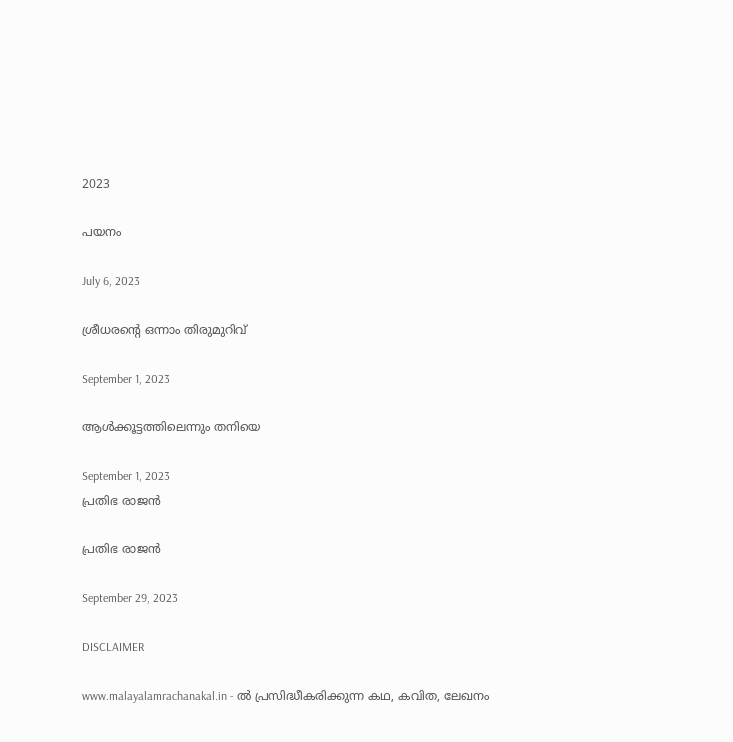2023

പയനം

July 6, 2023

ശ്രീധരൻ്റെ ഒന്നാം തിരുമുറിവ്

September 1, 2023

ആൾക്കൂട്ടത്തിലെന്നും തനിയെ

September 1, 2023
പ്രതിഭ രാജൻ

പ്രതിഭ രാജൻ

September 29, 2023

DISCLAIMER

www.malayalamrachanakal.in - ല്‍ പ്രസിദ്ധീകരിക്കുന്ന കഥ, കവിത, ലേഖനം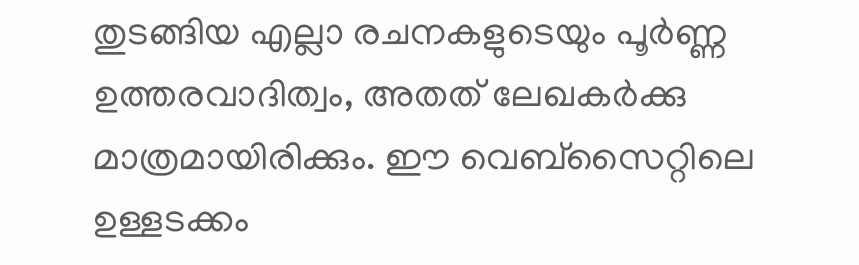തുടങ്ങിയ എല്ലാ രചനകളുടെയും പൂർണ്ണ ഉത്തരവാദിത്വം, അതത് ലേഖകര്‍ക്കു മാത്രമായിരിക്കും. ഈ വെബ്‌സൈറ്റിലെ ഉള്ളടക്കം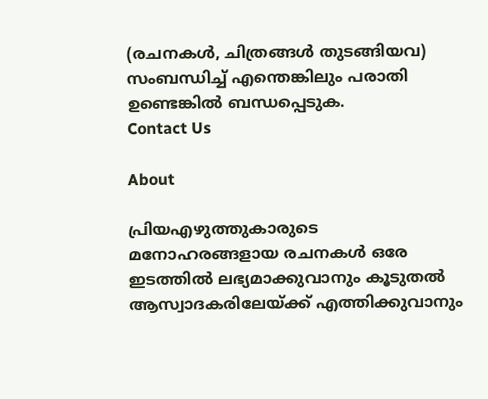(രചനകൾ, ചിത്രങ്ങൾ തുടങ്ങിയവ) സംബന്ധിച്ച് എന്തെങ്കിലും പരാതി ഉണ്ടെങ്കിൽ ബന്ധപ്പെടുക.
Contact Us

About

പ്രിയഎഴുത്തുകാരുടെ മനോഹരങ്ങളായ രചനകൾ ഒരേ ഇടത്തിൽ ലഭ്യമാക്കുവാനും കൂടുതൽ ആസ്വാദകരിലേയ്ക്ക് എത്തിക്കുവാനും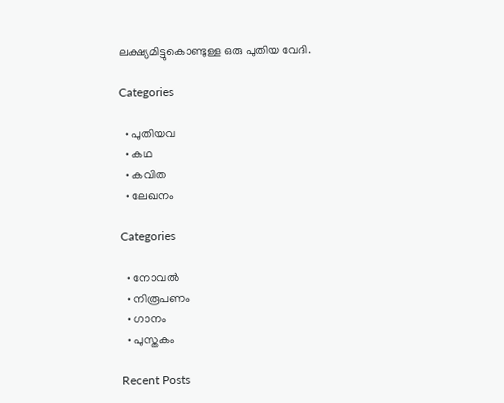ലക്ഷ്യമിട്ടുകൊണ്ടുള്ള ഒരു പുതിയ വേദി.

Categories

  • പുതിയവ
  • കഥ
  • കവിത
  • ലേഖനം

Categories

  • നോവൽ
  • നിരൂപണം
  • ഗാനം
  • പുസ്തകം

Recent Posts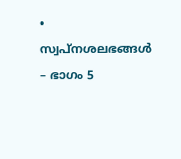• സ്വപ്നശലഭങ്ങൾ – ഭാഗം 5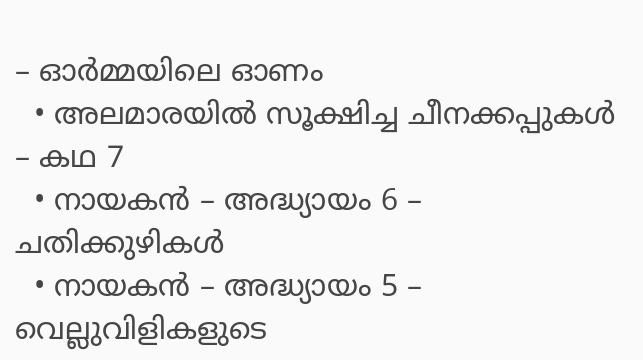– ഓർമ്മയിലെ ഓണം
  • അലമാരയിൽ സൂക്ഷിച്ച ചീനക്കപ്പുകൾ – കഥ 7
  • നായകൻ – അദ്ധ്യായം 6 – ചതിക്കുഴികൾ
  • നായകൻ – അദ്ധ്യായം 5 – വെല്ലുവിളികളുടെ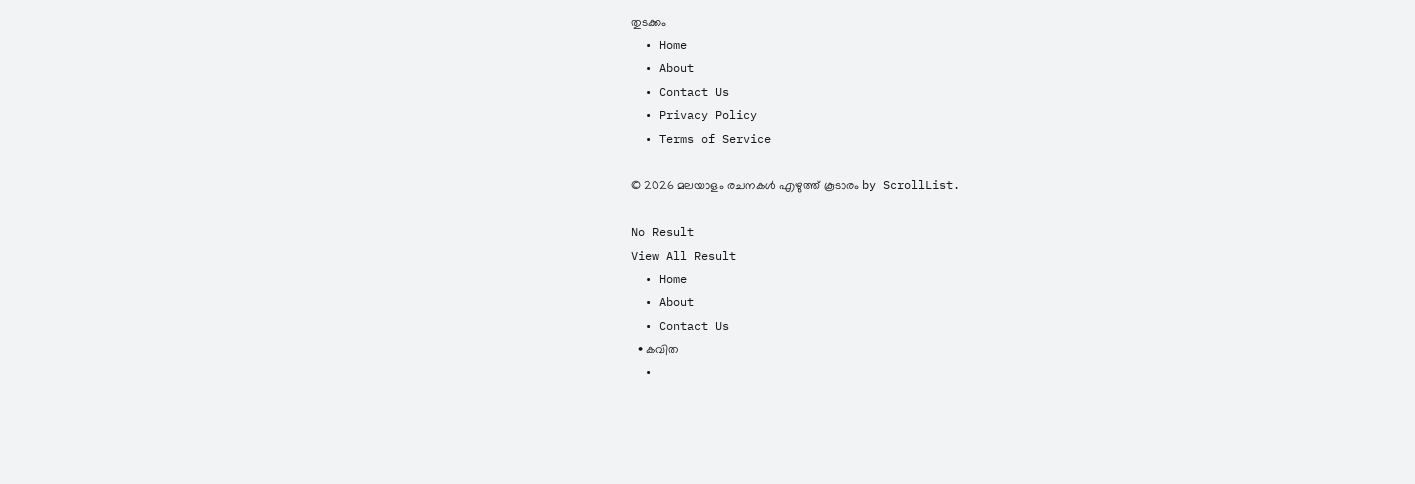തുടക്കം
  • Home
  • About
  • Contact Us
  • Privacy Policy
  • Terms of Service

© 2026 മലയാളം രചനകൾ എഴുത്ത് കൂടാരം by ScrollList.

No Result
View All Result
  • Home
  • About
  • Contact Us
  • കവിത
  •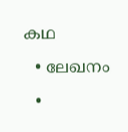കഥ
  • ലേഖനം
  •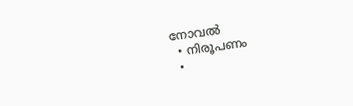നോവൽ
  • നിരൂപണം
  •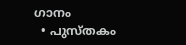ഗാനം
  • പുസ്തകം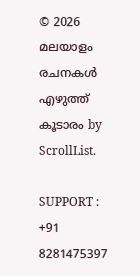© 2026 മലയാളം രചനകൾ എഴുത്ത് കൂടാരം by ScrollList.

SUPPORT : +91 8281475397